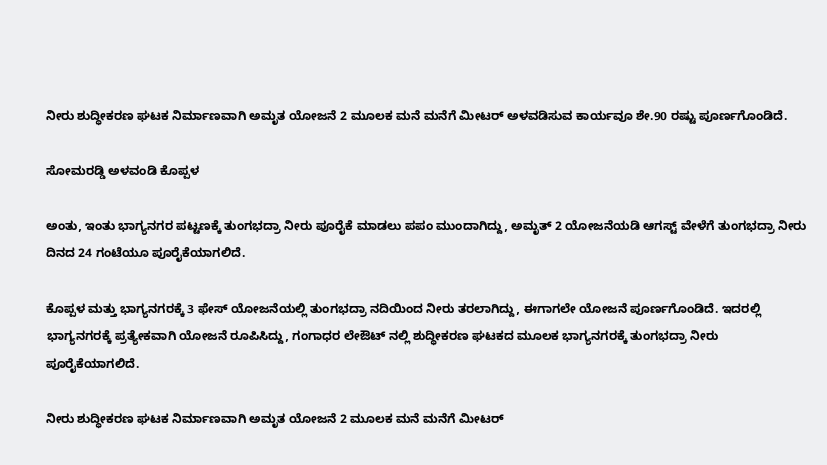ನೀರು ಶುದ್ಧೀಕರಣ ಘಟಕ ನಿರ್ಮಾಣವಾಗಿ ಅಮೃತ ಯೋಜನೆ 2 ಮೂಲಕ ಮನೆ ಮನೆಗೆ ಮೀಟರ್ ಅಳವಡಿಸುವ ಕಾರ್ಯವೂ ಶೇ.90 ರಷ್ಟು ಪೂರ್ಣಗೊಂಡಿದೆ.

ಸೋಮರಡ್ಡಿ ಅಳವಂಡಿ ಕೊಪ್ಪಳ

ಅಂತು, ಇಂತು ಭಾಗ್ಯನಗರ ಪಟ್ಟಣಕ್ಕೆ ತುಂಗಭದ್ರಾ ನೀರು ಪೂರೈಕೆ ಮಾಡಲು ಪಪಂ ಮುಂದಾಗಿದ್ದು, ಅಮೃತ್ 2 ಯೋಜನೆಯಡಿ ಆಗಸ್ಟ್ ವೇಳೆಗೆ ತುಂಗಭದ್ರಾ ನೀರು ದಿನದ 24 ಗಂಟೆಯೂ ಪೂರೈಕೆಯಾಗಲಿದೆ.

ಕೊಪ್ಪಳ ಮತ್ತು ಭಾಗ್ಯನಗರಕ್ಕೆ 3 ಫೇಸ್ ಯೋಜನೆಯಲ್ಲಿ ತುಂಗಭದ್ರಾ ನದಿಯಿಂದ ನೀರು ತರಲಾಗಿದ್ದು, ಈಗಾಗಲೇ ಯೋಜನೆ ಪೂರ್ಣಗೊಂಡಿದೆ. ಇದರಲ್ಲಿ ಭಾಗ್ಯನಗರಕ್ಕೆ ಪ್ರತ್ಯೇಕವಾಗಿ ಯೋಜನೆ ರೂಪಿಸಿದ್ದು, ಗಂಗಾಧರ ಲೇಔಟ್ ನಲ್ಲಿ ಶುದ್ಧೀಕರಣ ಘಟಕದ ಮೂಲಕ ಭಾಗ್ಯನಗರಕ್ಕೆ ತುಂಗಭದ್ರಾ ನೀರು ಪೂರೈಕೆಯಾಗಲಿದೆ.

ನೀರು ಶುದ್ಧೀಕರಣ ಘಟಕ ನಿರ್ಮಾಣವಾಗಿ ಅಮೃತ ಯೋಜನೆ 2 ಮೂಲಕ ಮನೆ ಮನೆಗೆ ಮೀಟರ್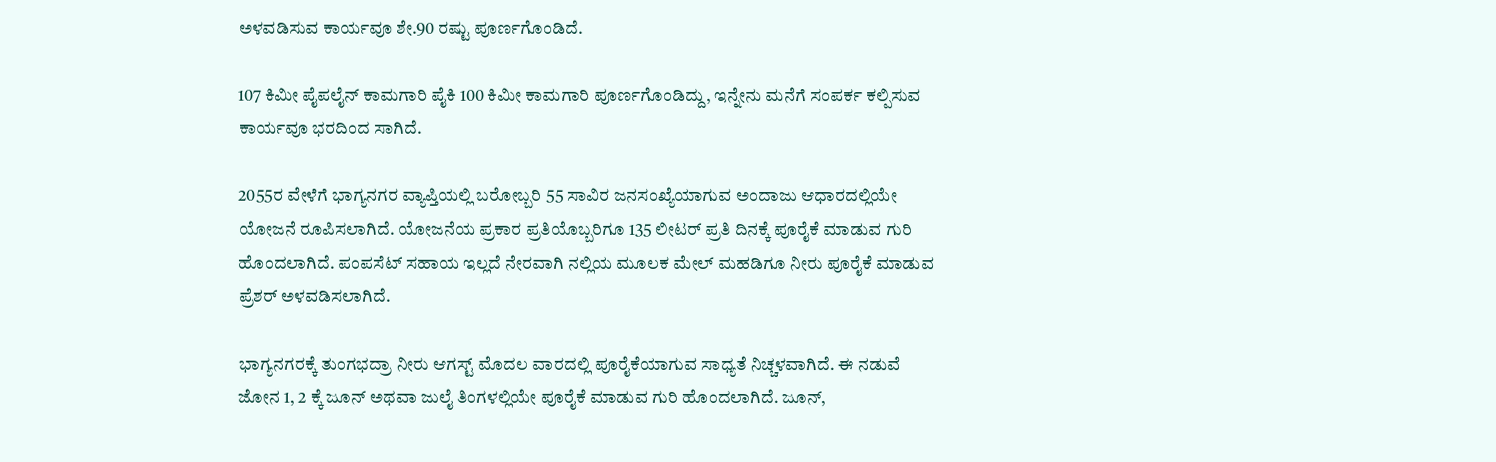ಅಳವಡಿಸುವ ಕಾರ್ಯವೂ ಶೇ.90 ರಷ್ಟು ಪೂರ್ಣಗೊಂಡಿದೆ.

107 ಕಿಮೀ ಪೈಪಲೈನ್ ಕಾಮಗಾರಿ ಪೈಕಿ 100 ಕಿಮೀ ಕಾಮಗಾರಿ ಪೂರ್ಣಗೊಂಡಿದ್ದು, ಇನ್ನೇನು ಮನೆಗೆ ಸಂಪರ್ಕ ಕಲ್ಪಿಸುವ ಕಾರ್ಯವೂ ಭರದಿಂದ ಸಾಗಿದೆ.

2055ರ ವೇಳೆಗೆ ಭಾಗ್ಯನಗರ ವ್ಯಾಪ್ತಿಯಲ್ಲಿ ಬರೋಬ್ಬರಿ 55 ಸಾವಿರ ಜನಸಂಖ್ಯೆಯಾಗುವ ಅಂದಾಜು ಆಧಾರದಲ್ಲಿಯೇ ಯೋಜನೆ ರೂಪಿಸಲಾಗಿದೆ. ಯೋಜನೆಯ ಪ್ರಕಾರ ಪ್ರತಿಯೊಬ್ಬರಿಗೂ 135 ಲೀಟರ್ ಪ್ರತಿ ದಿನಕ್ಕೆ ಪೂರೈಕೆ ಮಾಡುವ ಗುರಿ ಹೊಂದಲಾಗಿದೆ. ಪಂಪಸೆಟ್ ಸಹಾಯ ಇಲ್ಲದೆ ನೇರವಾಗಿ ನಲ್ಲಿಯ ಮೂಲಕ ಮೇಲ್ ಮಹಡಿಗೂ ನೀರು ಪೂರೈಕೆ ಮಾಡುವ ಪ್ರೆಶರ್ ಅಳವಡಿಸಲಾಗಿದೆ.

ಭಾಗ್ಯನಗರಕ್ಕೆ ತುಂಗಭದ್ರಾ ನೀರು ಆಗಸ್ಟ್ ಮೊದಲ ವಾರದಲ್ಲಿ ಪೂರೈಕೆಯಾಗುವ ಸಾಧ್ಯತೆ ನಿಚ್ಚಳವಾಗಿದೆ. ಈ ನಡುವೆ ಜೋನ 1, 2 ಕ್ಕೆ ಜೂನ್ ಅಥವಾ ಜುಲೈ ತಿಂಗಳಲ್ಲಿಯೇ ಪೂರೈಕೆ ಮಾಡುವ ಗುರಿ ಹೊಂದಲಾಗಿದೆ. ಜೂನ್,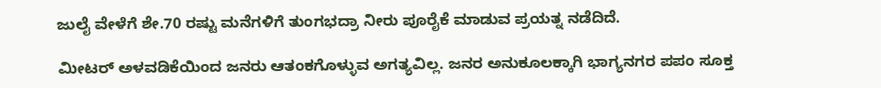ಜುಲೈ ವೇಳೆಗೆ ಶೇ.70 ರಷ್ಟು ಮನೆಗಳಿಗೆ ತುಂಗಭದ್ರಾ ನೀರು ಪೂರೈಕೆ ಮಾಡುವ ಪ್ರಯತ್ನ ನಡೆದಿದೆ.

ಮೀಟರ್ ಅಳವಡಿಕೆಯಿಂದ ಜನರು ಆತಂಕಗೊಳ್ಳುವ ಅಗತ್ಯವಿಲ್ಲ. ಜನರ ಅನುಕೂಲಕ್ಕಾಗಿ ಭಾಗ್ಯನಗರ ಪಪಂ ಸೂಕ್ತ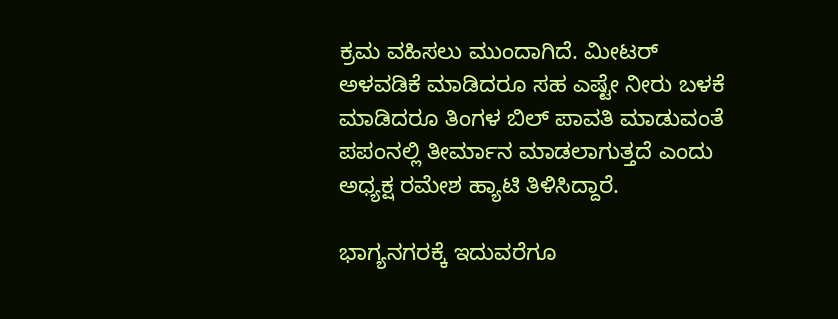ಕ್ರಮ ವಹಿಸಲು ಮುಂದಾಗಿದೆ. ಮೀಟರ್ ಅಳವಡಿಕೆ ಮಾಡಿದರೂ ಸಹ ಎಷ್ಟೇ ನೀರು ಬಳಕೆ ಮಾಡಿದರೂ ತಿಂಗಳ ಬಿಲ್ ಪಾವತಿ ಮಾಡುವಂತೆ ಪಪಂನಲ್ಲಿ ತೀರ್ಮಾನ ಮಾಡಲಾಗುತ್ತದೆ ಎಂದು ಅಧ್ಯಕ್ಷ ರಮೇಶ ಹ್ಯಾಟಿ ತಿಳಿಸಿದ್ದಾರೆ.

ಭಾಗ್ಯನಗರಕ್ಕೆ ಇದುವರೆಗೂ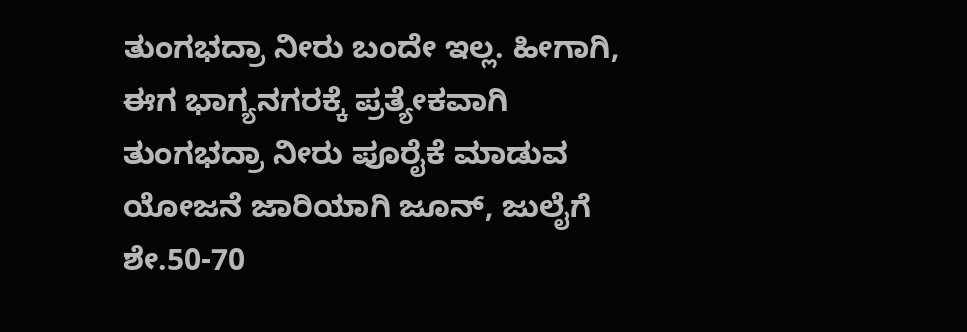ತುಂಗಭದ್ರಾ ನೀರು ಬಂದೇ ಇಲ್ಲ. ಹೀಗಾಗಿ, ಈಗ ಭಾಗ್ಯನಗರಕ್ಕೆ ಪ್ರತ್ಯೇಕವಾಗಿ ತುಂಗಭದ್ರಾ ನೀರು ಪೂರೈಕೆ ಮಾಡುವ ಯೋಜನೆ ಜಾರಿಯಾಗಿ ಜೂನ್, ಜುಲೈಗೆ ಶೇ.50-70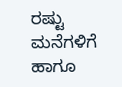ರಷ್ಟು ಮನೆಗಳಿಗೆ ಹಾಗೂ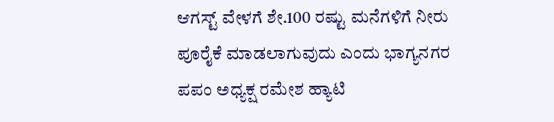ಆಗಸ್ಟ್ ವೇಳಗೆ ಶೇ.100 ರಷ್ಟು ಮನೆಗಳಿಗೆ ನೀರು ಪೂರೈಕೆ ಮಾಡಲಾಗುವುದು ಎಂದು ಭಾಗ್ಯನಗರ ಪಪಂ ಅಧ್ಯಕ್ಷ ರಮೇಶ ಹ್ಯಾಟಿ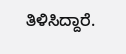ತಿಳಿಸಿದ್ದಾರೆ.